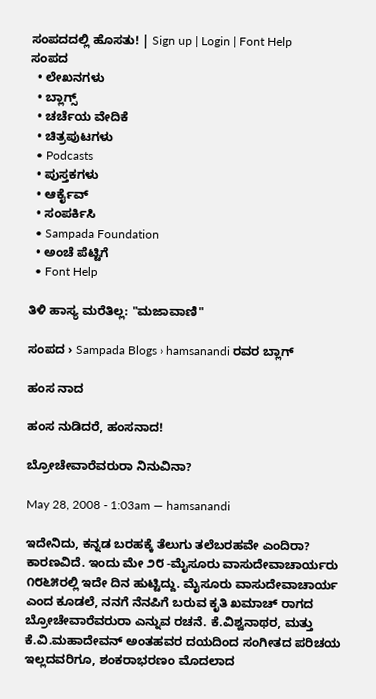ಸಂಪದದಲ್ಲಿ ಹೊಸತು! | Sign up | Login | Font Help
ಸಂಪದ
  • ಲೇಖನಗಳು
  • ಬ್ಲಾಗ್ಸ್
  • ಚರ್ಚೆಯ ವೇದಿಕೆ
  • ಚಿತ್ರಪುಟಗಳು
  • Podcasts
  • ಪುಸ್ತಕಗಳು
  • ಆರ್ಕೈವ್
  • ಸಂಪರ್ಕಿಸಿ
  • Sampada Foundation
  • ಅಂಚೆ ಪೆಟ್ಟಿಗೆ
  • Font Help

ತಿಳಿ ಹಾಸ್ಯ ಮರೆತಿಲ್ಲ: "ಮಜಾವಾಣಿ"

ಸಂಪದ › Sampada Blogs › hamsanandi ರವರ ಬ್ಲಾಗ್

ಹಂಸ ನಾದ

ಹಂಸ ನುಡಿದರೆ, ಹಂಸನಾದ!

ಬ್ರೋಚೇವಾರೆವರುರಾ ನಿನುವಿನಾ?

May 28, 2008 - 1:03am — hamsanandi

ಇದೇನಿದು, ಕನ್ನಡ ಬರಹಕ್ಕೆ ತೆಲುಗು ತಲೆಬರಹವೇ ಎಂದಿರಾ? ಕಾರಣವಿದೆ. ಇಂದು ಮೇ ೨೮ -ಮೈಸೂರು ವಾಸುದೇವಾಚಾರ್ಯರು ೧೮೬೫ರಲ್ಲಿ ಇದೇ ದಿನ ಹುಟ್ಟಿದ್ದು. ಮೈಸೂರು ವಾಸುದೇವಾಚಾರ್ಯ ಎಂದ ಕೂಡಲೆ, ನನಗೆ ನೆನಪಿಗೆ ಬರುವ ಕೃತಿ ಖಮಾಚ್ ರಾಗದ ಬ್ರೋಚೇವಾರೆವರುರಾ ಎನ್ನುವ ರಚನೆ. ಕೆ.ವಿಶ್ವನಾಥರ, ಮತ್ತು ಕೆ.ವಿ.ಮಹಾದೇವನ್ ಅಂತಹವರ ದಯದಿಂದ ಸಂಗೀತದ ಪರಿಚಯ ಇಲ್ಲದವರಿಗೂ, ಶಂಕರಾಭರಣಂ ಮೊದಲಾದ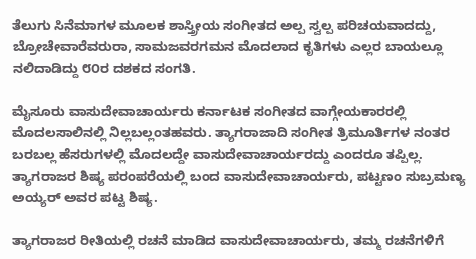ತೆಲುಗು ಸಿನೆಮಾಗಳ ಮೂಲಕ ಶಾಸ್ತ್ರೀಯ ಸಂಗೀತದ ಅಲ್ಪ ಸ್ವಲ್ಪ ಪರಿಚಯವಾದದ್ದು, ಬ್ರೋಚೇವಾರೆವರುರಾ, ಸಾಮಜವರಗಮನ ಮೊದಲಾದ ಕೃತಿಗಳು ಎಲ್ಲರ ಬಾಯಲ್ಲೂ ನಲಿದಾಡಿದ್ದು ೮೦ರ ದಶಕದ ಸಂಗತಿ.

ಮೈಸೂರು ವಾಸುದೇವಾಚಾರ್ಯರು ಕರ್ನಾಟಕ ಸಂಗೀತದ ವಾಗ್ಗೇಯಕಾರರಲ್ಲಿ ಮೊದಲಸಾಲಿನಲ್ಲಿ ನಿಲ್ಲಬಲ್ಲಂತಹವರು. ತ್ಯಾಗರಾಜಾದಿ ಸಂಗೀತ ತ್ರಿಮೂರ್ತಿಗಳ ನಂತರ ಬರಬಲ್ಲ ಹೆಸರುಗಳಲ್ಲಿ ಮೊದಲದ್ದೇ ವಾಸುದೇವಾಚಾರ್ಯರದ್ದು ಎಂದರೂ ತಪ್ಪಿಲ್ಲ. ತ್ಯಾಗರಾಜರ ಶಿಷ್ಯ ಪರಂಪರೆಯಲ್ಲಿ ಬಂದ ವಾಸುದೇವಾಚಾರ್ಯರು, ಪಟ್ಟಣಂ ಸುಬ್ರಮಣ್ಯ ಅಯ್ಯರ್ ಅವರ ಪಟ್ಟ ಶಿಷ್ಯ.

ತ್ಯಾಗರಾಜರ ರೀತಿಯಲ್ಲಿ ರಚನೆ ಮಾಡಿದ ವಾಸುದೇವಾಚಾರ್ಯರು, ತಮ್ಮ ರಚನೆಗಳಿಗೆ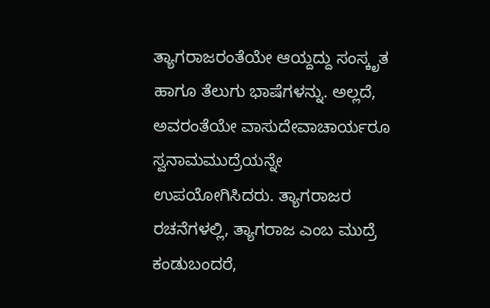ತ್ಯಾಗರಾಜರಂತೆಯೇ ಆಯ್ದದ್ದು ಸಂಸ್ಕೃತ ಹಾಗೂ ತೆಲುಗು ಭಾಷೆಗಳನ್ನು. ಅಲ್ಲದೆ, ಅವರಂತೆಯೇ ವಾಸುದೇವಾಚಾರ್ಯರೂ ಸ್ವನಾಮಮುದ್ರೆಯನ್ನೇ ಉಪಯೋಗಿಸಿದರು. ತ್ಯಾಗರಾಜರ ರಚನೆಗಳಲ್ಲಿ, ತ್ಯಾಗರಾಜ ಎಂಬ ಮುದ್ರೆ ಕಂಡುಬಂದರೆ,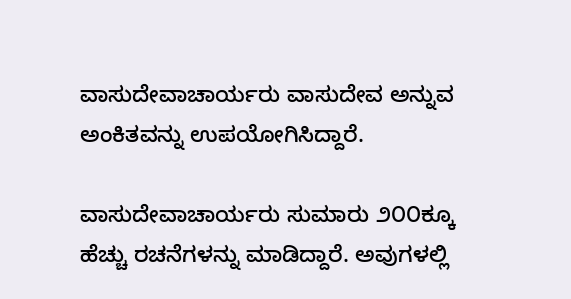ವಾಸುದೇವಾಚಾರ್ಯರು ವಾಸುದೇವ ಅನ್ನುವ ಅಂಕಿತವನ್ನು ಉಪಯೋಗಿಸಿದ್ದಾರೆ.

ವಾಸುದೇವಾಚಾರ್ಯರು ಸುಮಾರು ೨೦೦ಕ್ಕೂ ಹೆಚ್ಚು ರಚನೆಗಳನ್ನು ಮಾಡಿದ್ದಾರೆ. ಅವುಗಳಲ್ಲಿ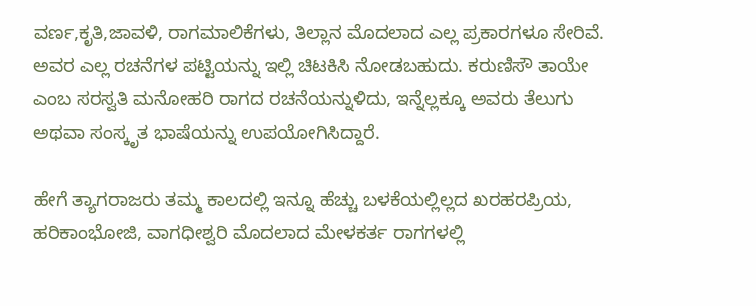ವರ್ಣ,ಕೃತಿ,ಜಾವಳಿ, ರಾಗಮಾಲಿಕೆಗಳು, ತಿಲ್ಲಾನ ಮೊದಲಾದ ಎಲ್ಲ ಪ್ರಕಾರಗಳೂ ಸೇರಿವೆ. ಅವರ ಎಲ್ಲ ರಚನೆಗಳ ಪಟ್ಟಿಯನ್ನು ಇಲ್ಲಿ ಚಿಟಕಿಸಿ ನೋಡಬಹುದು. ಕರುಣಿಸೌ ತಾಯೇ ಎಂಬ ಸರಸ್ವತಿ ಮನೋಹರಿ ರಾಗದ ರಚನೆಯನ್ನುಳಿದು, ಇನ್ನೆಲ್ಲಕ್ಕೂ ಅವರು ತೆಲುಗು ಅಥವಾ ಸಂಸ್ಕೃತ ಭಾಷೆಯನ್ನು ಉಪಯೋಗಿಸಿದ್ದಾರೆ.

ಹೇಗೆ ತ್ಯಾಗರಾಜರು ತಮ್ಮ ಕಾಲದಲ್ಲಿ ಇನ್ನೂ ಹೆಚ್ಚು ಬಳಕೆಯಲ್ಲಿಲ್ಲದ ಖರಹರಪ್ರಿಯ, ಹರಿಕಾಂಭೋಜಿ, ವಾಗಧೀಶ್ವರಿ ಮೊದಲಾದ ಮೇಳಕರ್ತ ರಾಗಗಳಲ್ಲಿ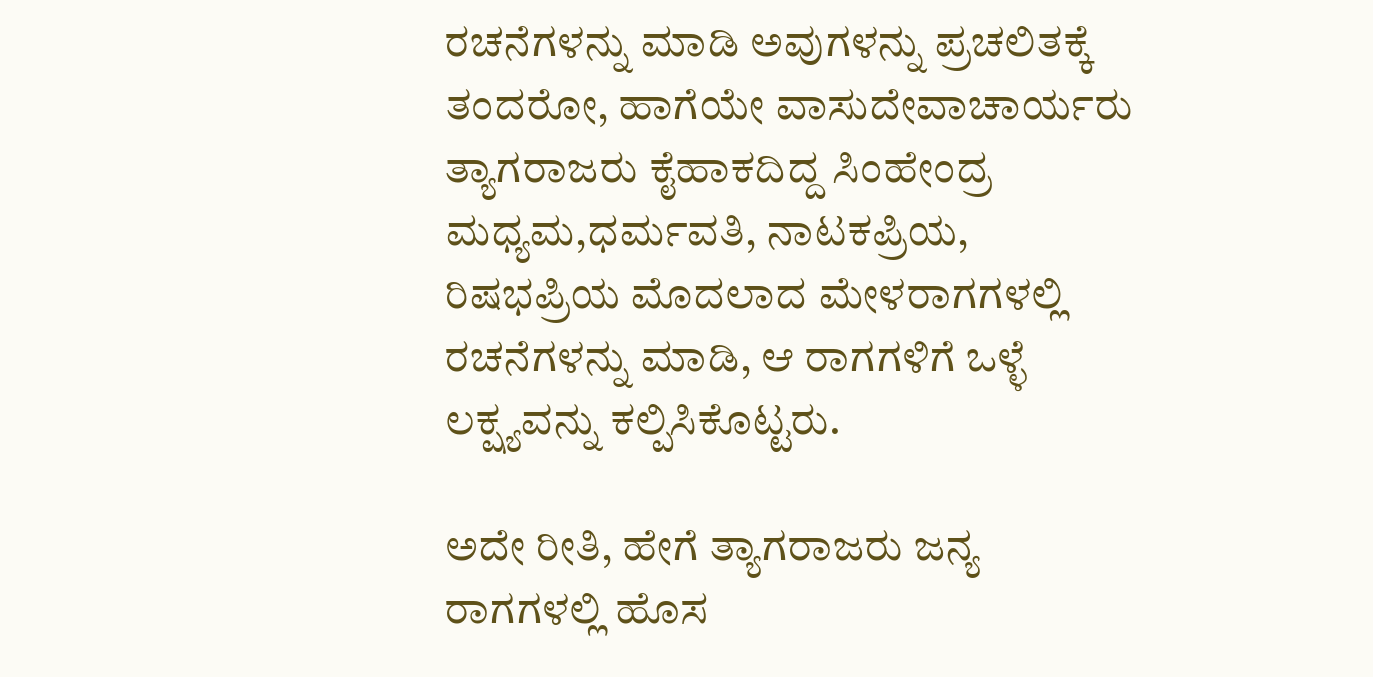ರಚನೆಗಳನ್ನು ಮಾಡಿ ಅವುಗಳನ್ನು ಪ್ರಚಲಿತಕ್ಕೆ ತಂದರೋ, ಹಾಗೆಯೇ ವಾಸುದೇವಾಚಾರ್ಯರು ತ್ಯಾಗರಾಜರು ಕೈಹಾಕದಿದ್ದ ಸಿಂಹೇಂದ್ರ ಮಧ್ಯಮ,ಧರ್ಮವತಿ, ನಾಟಕಪ್ರಿಯ, ರಿಷಭಪ್ರಿಯ ಮೊದಲಾದ ಮೇಳರಾಗಗಳಲ್ಲಿ ರಚನೆಗಳನ್ನು ಮಾಡಿ, ಆ ರಾಗಗಳಿಗೆ ಒಳ್ಳೆ ಲಕ್ಷ್ಯವನ್ನು ಕಲ್ಪಿಸಿಕೊಟ್ಟರು.

ಅದೇ ರೀತಿ, ಹೇಗೆ ತ್ಯಾಗರಾಜರು ಜನ್ಯ ರಾಗಗಳಲ್ಲಿ ಹೊಸ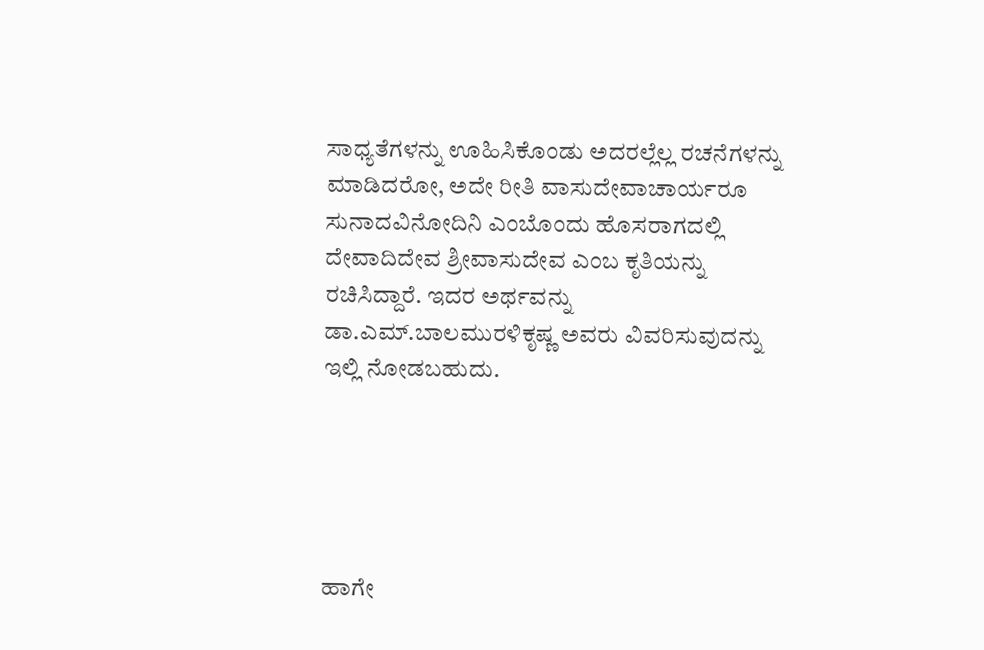ಸಾಧ್ಯತೆಗಳನ್ನು ಊಹಿಸಿಕೊಂಡು ಅದರಲ್ಲೆಲ್ಲ ರಚನೆಗಳನ್ನು ಮಾಡಿದರೋ, ಅದೇ ರೀತಿ ವಾಸುದೇವಾಚಾರ್ಯರೂ ಸುನಾದವಿನೋದಿನಿ ಎಂಬೊಂದು ಹೊಸರಾಗದಲ್ಲಿ ದೇವಾದಿದೇವ ಶ್ರೀವಾಸುದೇವ ಎಂಬ ಕೃತಿಯನ್ನು ರಚಿಸಿದ್ದಾರೆ. ಇದರ ಅರ್ಥವನ್ನು ಡಾ.ಎಮ್.ಬಾಲಮುರಳಿಕೃಷ್ಣ ಅವರು ವಿವರಿಸುವುದನ್ನು ಇಲ್ಲಿ ನೋಡಬಹುದು.





ಹಾಗೇ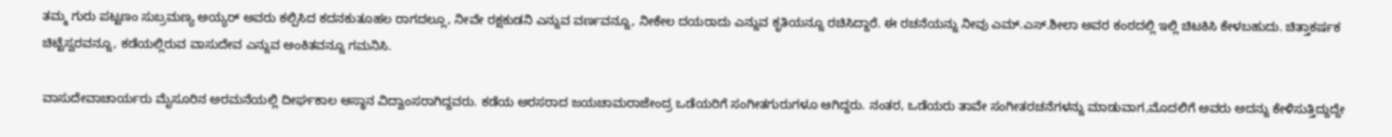ತಮ್ಮ ಗುರು ಪಟ್ಟಣಂ ಸುಬ್ರಮಣ್ಯ ಅಯ್ಯರ್ ಅವರು ಕಲ್ಪಿಸಿದ ಕದನಕುತೂಹಲ ರಾಗದಲ್ಲೂ, ನೀವೇ ರಕ್ಷಕುಡನಿ ಎನ್ನುವ ವರ್ಣವನ್ನೂ, ನೀಕೇಲ ದಯರಾದು ಎನ್ನುವ ಕೃತಿಯನ್ನೂ ರಚಿಸಿದ್ದಾರೆ. ಈ ರಚನೆಯನ್ನು ನೀವು ಎಮ್.ಎಸ್.ಶೀಲಾ ಅವರ ಕಂಠದಲ್ಲಿ ಇಲ್ಲಿ ಚಿಟಕಿಸಿ ಕೇಳಬಹುದು. ಚಿತ್ತಾಕರ್ಷಕ ಚಿಟ್ಟೆಸ್ವರವನ್ನೂ, ಕಡೆಯಲ್ಲಿರುವ ವಾಸುದೇವ ಎನ್ನುವ ಅಂಕಿತವನ್ನೂ ಗಮನಿಸಿ.

ವಾಸುದೇವಾಚಾರ್ಯರು ಮೈಸೂರಿನ ಅರಮನೆಯಲ್ಲಿ ದೀರ್ಘಕಾಲ ಆಸ್ಥಾನ ವಿದ್ವಾಂಸರಾಗಿದ್ದವರು. ಕಡೆಯ ಅರಸರಾದ ಜಯಚಾಮರಾಜೇಂದ್ರ ಒಡೆಯರಿಗೆ ಸಂಗೀತಗುರುಗಳೂ ಆಗಿದ್ದರು. ನಂತರ, ಒಡೆಯರು ತಾವೇ ಸಂಗೀತರಚನೆಗಳನ್ನು ಮಾಡುವಾಗ,ಮೊದಲಿಗೆ ಅವರು ಅದನ್ನು ಕೇಳಿಸುತ್ತಿದ್ದುದ್ದೇ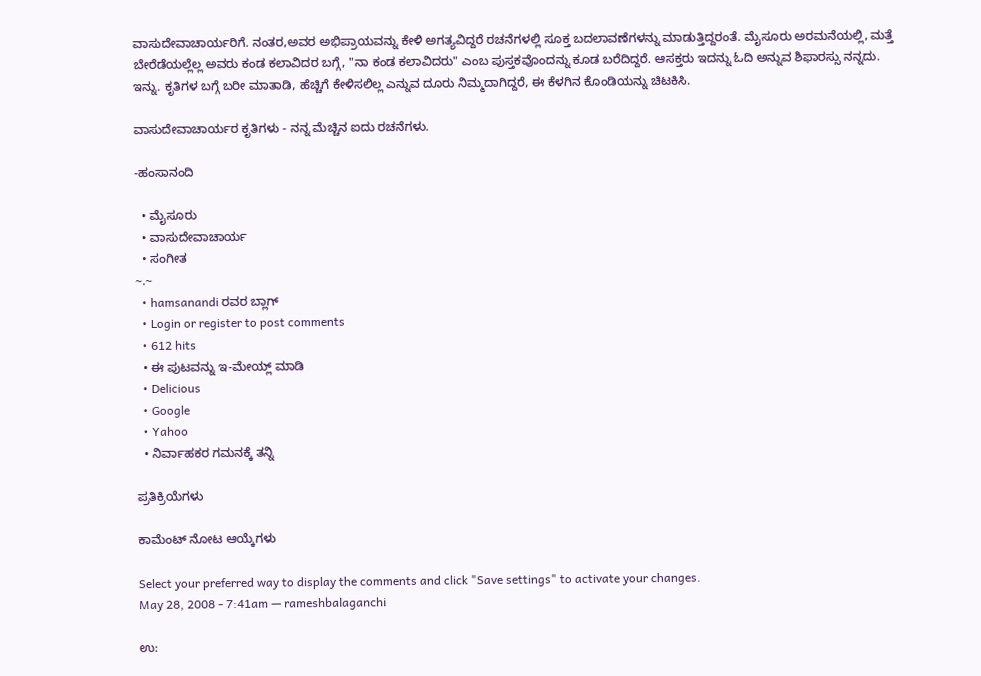ವಾಸುದೇವಾಚಾರ್ಯರಿಗೆ. ನಂತರ,ಅವರ ಅಭಿಪ್ರಾಯವನ್ನು ಕೇಳಿ ಅಗತ್ಯವಿದ್ದರೆ ರಚನೆಗಳಲ್ಲಿ ಸೂಕ್ತ ಬದಲಾವಣೆಗಳನ್ನು ಮಾಡುತ್ತಿದ್ದರಂತೆ. ಮೈಸೂರು ಅರಮನೆಯಲ್ಲಿ, ಮತ್ತೆ ಬೇರೆಡೆಯಲ್ಲೆಲ್ಲ ಅವರು ಕಂಡ ಕಲಾವಿದರ ಬಗ್ಗೆ, "ನಾ ಕಂಡ ಕಲಾವಿದರು" ಎಂಬ ಪುಸ್ತಕವೊಂದನ್ನು ಕೂಡ ಬರೆದಿದ್ದರೆ. ಆಸಕ್ತರು ಇದನ್ನು ಓದಿ ಅನ್ನುವ ಶಿಫಾರಸ್ಸು ನನ್ನದು. ಇನ್ನು. ಕೃತಿಗಳ ಬಗ್ಗೆ ಬರೀ ಮಾತಾಡಿ, ಹೆಚ್ಚಿಗೆ ಕೇಳಿಸಲಿಲ್ಲ ಎನ್ನುವ ದೂರು ನಿಮ್ಮದಾಗಿದ್ದರೆ, ಈ ಕೆಳಗಿನ ಕೊಂಡಿಯನ್ನು ಚಿಟಕಿಸಿ.

ವಾಸುದೇವಾಚಾರ್ಯರ ಕೃತಿಗಳು - ನನ್ನ ಮೆಚ್ಚಿನ ಐದು ರಚನೆಗಳು.

-ಹಂಸಾನಂದಿ

  • ಮೈಸೂರು
  • ವಾಸುದೇವಾಚಾರ್ಯ
  • ಸಂಗೀತ
~.~
  • hamsanandi ರವರ ಬ್ಲಾಗ್
  • Login or register to post comments
  • 612 hits
  • ಈ ಪುಟವನ್ನು ಇ-ಮೇಯ್ಲ್ ಮಾಡಿ
  • Delicious
  • Google
  • Yahoo
  • ನಿರ್ವಾಹಕರ ಗಮನಕ್ಕೆ ತನ್ನಿ

ಪ್ರತಿಕ್ರಿಯೆಗಳು

ಕಾಮೆಂಟ್ ನೋಟ ಆಯ್ಕೆಗಳು

Select your preferred way to display the comments and click "Save settings" to activate your changes.
May 28, 2008 - 7:41am — rameshbalaganchi

ಉ: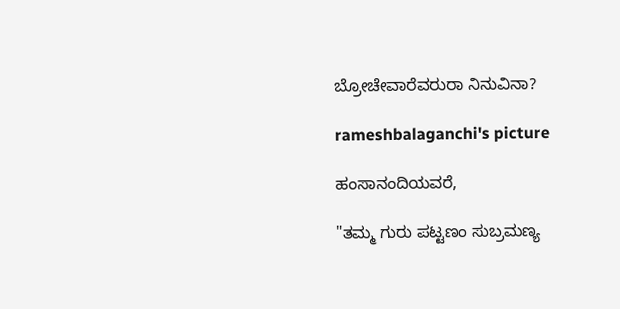ಬ್ರೋಚೇವಾರೆವರುರಾ ನಿನುವಿನಾ?

rameshbalaganchi's picture

ಹಂಸಾನಂದಿಯವರೆ,

"ತಮ್ಮ ಗುರು ಪಟ್ಟಣಂ ಸುಬ್ರಮಣ್ಯ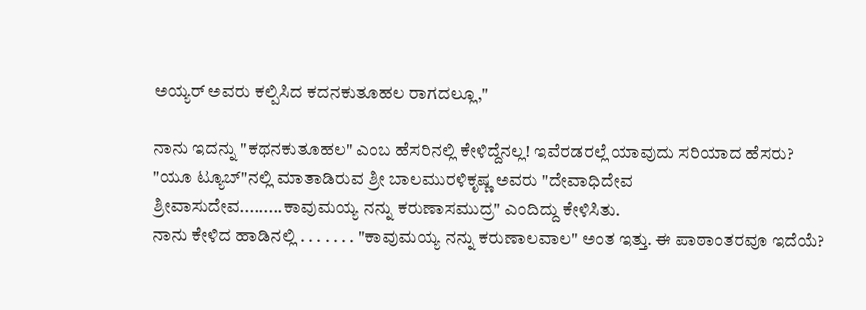ಅಯ್ಯರ್ ಅವರು ಕಲ್ಪಿಸಿದ ಕದನಕುತೂಹಲ ರಾಗದಲ್ಲೂ,"

ನಾನು ಇದನ್ನು "ಕಥನಕುತೂಹಲ" ಎಂಬ ಹೆಸರಿನಲ್ಲಿ ಕೇಳಿದ್ದೆನಲ್ಲ! ಇವೆರಡರಲ್ಲೆ ಯಾವುದು ಸರಿಯಾದ ಹೆಸರು?
"ಯೂ ಟ್ಯೂಬ್"ನಲ್ಲಿ ಮಾತಾಡಿರುವ ಶ್ರೀ ಬಾಲಮುರಳಿಕೃಷ್ಣ ಅವರು "ದೇವಾಧಿದೇವ ಶ್ರೀವಾಸುದೇವ.........ಕಾವುಮಯ್ಯ ನನ್ನು ಕರುಣಾಸಮುದ್ರ" ಎಂದಿದ್ದು ಕೇಳಿಸಿತು.
ನಾನು ಕೇಳಿದ ಹಾಡಿನಲ್ಲಿ . . . . . . . "ಕಾವುಮಯ್ಯ ನನ್ನು ಕರುಣಾಲವಾಲ" ಅಂತ ಇತ್ತು. ಈ ಪಾಠಾಂತರವೂ ಇದೆಯೆ?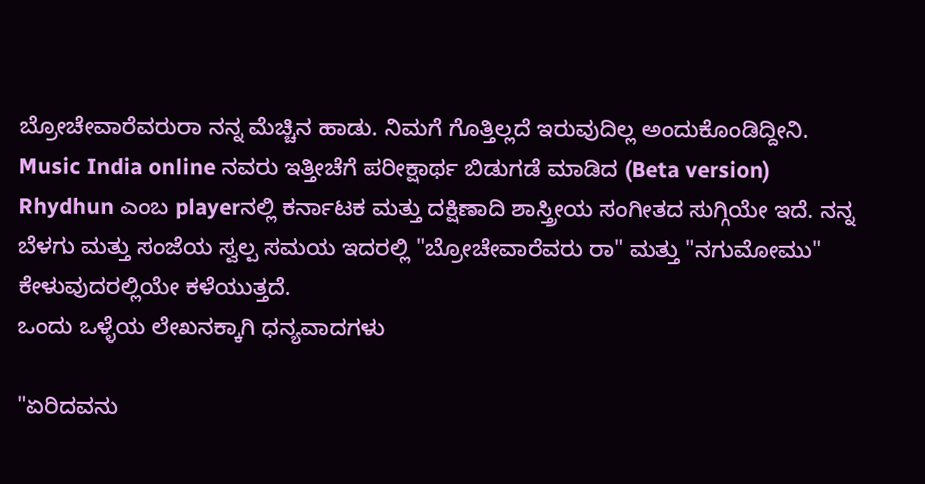ಬ್ರೋಚೇವಾರೆವರುರಾ ನನ್ನ ಮೆಚ್ಚಿನ ಹಾಡು. ನಿಮಗೆ ಗೊತ್ತಿಲ್ಲದೆ ಇರುವುದಿಲ್ಲ ಅಂದುಕೊಂಡಿದ್ದೀನಿ. Music India online ನವರು ಇತ್ತೀಚೆಗೆ ಪರೀಕ್ಷಾರ್ಥ ಬಿಡುಗಡೆ ಮಾಡಿದ (Beta version) Rhydhun ಎಂಬ playerನಲ್ಲಿ ಕರ್ನಾಟಕ ಮತ್ತು ದಕ್ಷಿಣಾದಿ ಶಾಸ್ತ್ರೀಯ ಸಂಗೀತದ ಸುಗ್ಗಿಯೇ ಇದೆ. ನನ್ನ ಬೆಳಗು ಮತ್ತು ಸಂಜೆಯ ಸ್ವಲ್ಪ ಸಮಯ ಇದರಲ್ಲಿ "ಬ್ರೋಚೇವಾರೆವರು ರಾ" ಮತ್ತು "ನಗುಮೋಮು"
ಕೇಳುವುದರಲ್ಲಿಯೇ ಕಳೆಯುತ್ತದೆ.
ಒಂದು ಒಳ್ಳೆಯ ಲೇಖನಕ್ಕಾಗಿ ಧನ್ಯವಾದಗಳು

"ಏರಿದವನು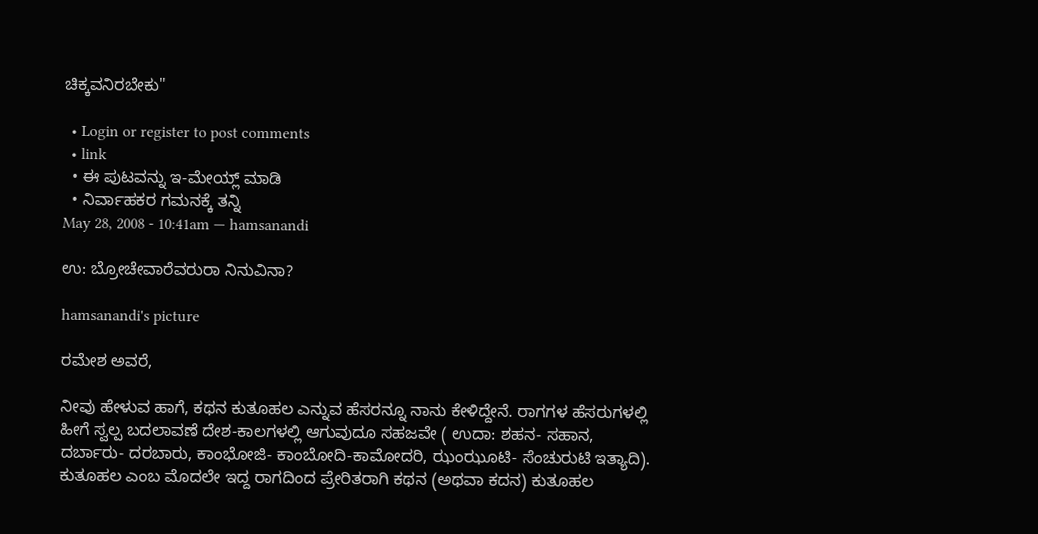ಚಿಕ್ಕವನಿರಬೇಕು"

  • Login or register to post comments
  • link
  • ಈ ಪುಟವನ್ನು ಇ-ಮೇಯ್ಲ್ ಮಾಡಿ
  • ನಿರ್ವಾಹಕರ ಗಮನಕ್ಕೆ ತನ್ನಿ
May 28, 2008 - 10:41am — hamsanandi

ಉ: ಬ್ರೋಚೇವಾರೆವರುರಾ ನಿನುವಿನಾ?

hamsanandi's picture

ರಮೇಶ ಅವರೆ,

ನೀವು ಹೇಳುವ ಹಾಗೆ, ಕಥನ ಕುತೂಹಲ ಎನ್ನುವ ಹೆಸರನ್ನೂ ನಾನು ಕೇಳಿದ್ದೇನೆ. ರಾಗಗಳ ಹೆಸರುಗಳಲ್ಲಿ ಹೀಗೆ ಸ್ವಲ್ಪ ಬದಲಾವಣೆ ದೇಶ-ಕಾಲಗಳಲ್ಲಿ ಆಗುವುದೂ ಸಹಜವೇ ( ಉದಾ: ಶಹನ- ಸಹಾನ, ದರ್ಬಾರು- ದರಬಾರು, ಕಾಂಭೋಜಿ- ಕಾಂಬೋದಿ-ಕಾಮೋದರಿ, ಝಂಝೂಟಿ- ಸೆಂಚುರುಟಿ ಇತ್ಯಾದಿ). ಕುತೂಹಲ ಎಂಬ ಮೊದಲೇ ಇದ್ದ ರಾಗದಿಂದ ಪ್ರೇರಿತರಾಗಿ ಕಥನ (ಅಥವಾ ಕದನ) ಕುತೂಹಲ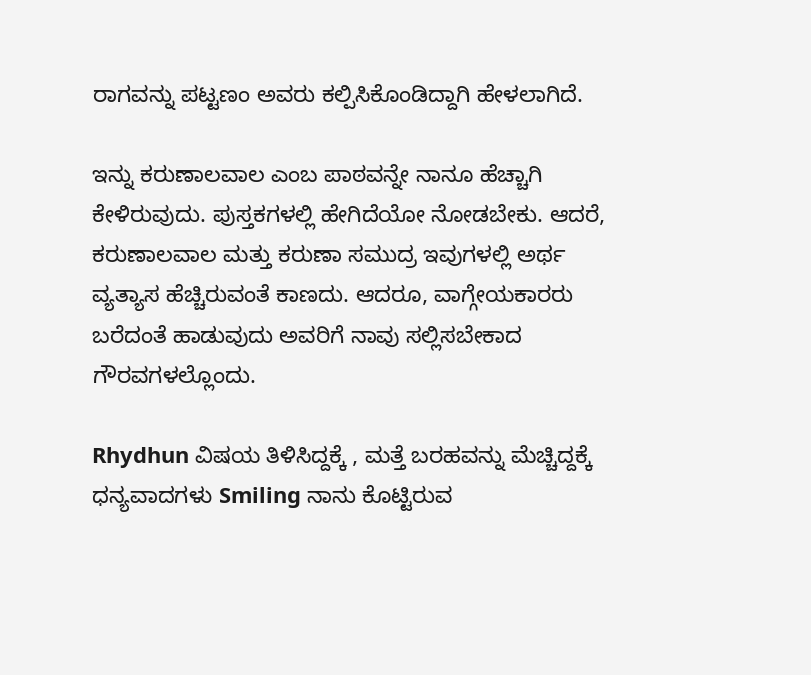ರಾಗವನ್ನು ಪಟ್ಟಣಂ ಅವರು ಕಲ್ಪಿಸಿಕೊಂಡಿದ್ದಾಗಿ ಹೇಳಲಾಗಿದೆ.

ಇನ್ನು ಕರುಣಾಲವಾಲ ಎಂಬ ಪಾಠವನ್ನೇ ನಾನೂ ಹೆಚ್ಚಾಗಿ ಕೇಳಿರುವುದು. ಪುಸ್ತಕಗಳಲ್ಲಿ ಹೇಗಿದೆಯೋ ನೋಡಬೇಕು. ಆದರೆ, ಕರುಣಾಲವಾಲ ಮತ್ತು ಕರುಣಾ ಸಮುದ್ರ ಇವುಗಳಲ್ಲಿ ಅರ್ಥ ವ್ಯತ್ಯಾಸ ಹೆಚ್ಚಿರುವಂತೆ ಕಾಣದು. ಆದರೂ, ವಾಗ್ಗೇಯಕಾರರು ಬರೆದಂತೆ ಹಾಡುವುದು ಅವರಿಗೆ ನಾವು ಸಲ್ಲಿಸಬೇಕಾದ ಗೌರವಗಳಲ್ಲೊಂದು.

Rhydhun ವಿಷಯ ತಿಳಿಸಿದ್ದಕ್ಕೆ , ಮತ್ತೆ ಬರಹವನ್ನು ಮೆಚ್ಚಿದ್ದಕ್ಕೆ ಧನ್ಯವಾದಗಳು Smiling ನಾನು ಕೊಟ್ಟಿರುವ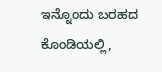ಇನ್ನೊಂದು ಬರಹದ ಕೊಂಡಿಯಲ್ಲಿ,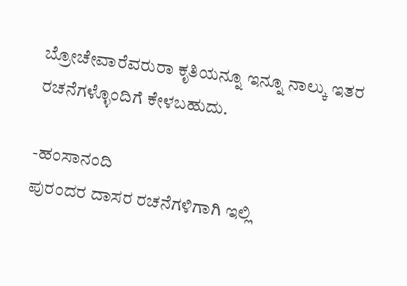ಬ್ರೋಚೇವಾರೆವರುರಾ ಕೃತಿಯನ್ನೂ ಇನ್ನೂ ನಾಲ್ಕು ಇತರ ರಚನೆಗಳ್ಳೊಂದಿಗೆ ಕೇಳಬಹುದು.

-ಹಂಸಾನಂದಿ
ಪುರಂದರ ದಾಸರ ರಚನೆಗಳಿಗಾಗಿ ಇಲ್ಲಿ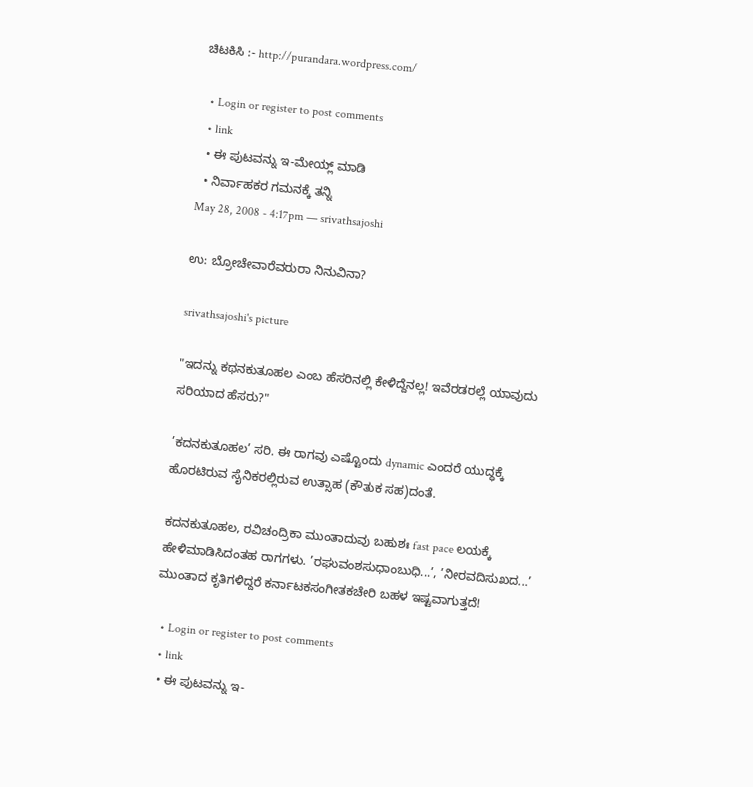ಚಿಟಕಿಸಿ :- http://purandara.wordpress.com/

  • Login or register to post comments
  • link
  • ಈ ಪುಟವನ್ನು ಇ-ಮೇಯ್ಲ್ ಮಾಡಿ
  • ನಿರ್ವಾಹಕರ ಗಮನಕ್ಕೆ ತನ್ನಿ
May 28, 2008 - 4:17pm — srivathsajoshi

ಉ: ಬ್ರೋಚೇವಾರೆವರುರಾ ನಿನುವಿನಾ?

srivathsajoshi's picture

"ಇದನ್ನು ಕಥನಕುತೂಹಲ ಎಂಬ ಹೆಸರಿನಲ್ಲಿ ಕೇಳಿದ್ದೆನಲ್ಲ! ಇವೆರಡರಲ್ಲೆ ಯಾವುದು ಸರಿಯಾದ ಹೆಸರು?"

’ಕದನಕುತೂಹಲ’ ಸರಿ. ಈ ರಾಗವು ಎಷ್ಟೊಂದು dynamic ಎಂದರೆ ಯುದ್ಧಕ್ಕೆ ಹೊರಟಿರುವ ಸೈನಿಕರಲ್ಲಿರುವ ಉತ್ಸಾಹ (ಕೌತುಕ ಸಹ)ದಂತೆ.

ಕದನಕುತೂಹಲ, ರವಿಚಂದ್ರಿಕಾ ಮುಂತಾದುವು ಬಹುಶಃ fast pace ಲಯಕ್ಕೆ ಹೇಳಿಮಾಡಿಸಿದಂತಹ ರಾಗಗಳು. ’ರಘುವಂಶಸುಧಾಂಬುಧಿ...’, ’ನೀರವದಿಸುಖದ...’ ಮುಂತಾದ ಕೃತಿಗಳಿದ್ದರೆ ಕರ್ನಾಟಕಸಂಗೀತಕಚೇರಿ ಬಹಳ ಇಷ್ಟವಾಗುತ್ತದೆ!

  • Login or register to post comments
  • link
  • ಈ ಪುಟವನ್ನು ಇ-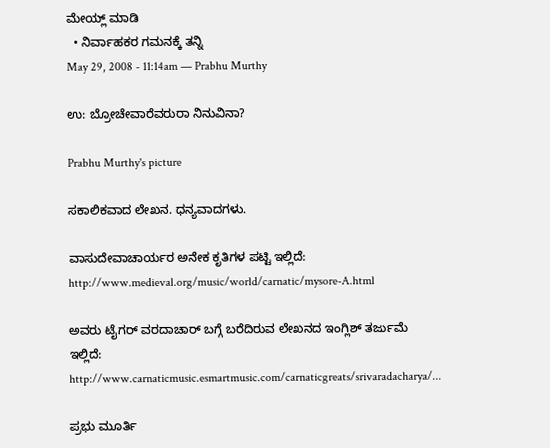ಮೇಯ್ಲ್ ಮಾಡಿ
  • ನಿರ್ವಾಹಕರ ಗಮನಕ್ಕೆ ತನ್ನಿ
May 29, 2008 - 11:14am — Prabhu Murthy

ಉ: ಬ್ರೋಚೇವಾರೆವರುರಾ ನಿನುವಿನಾ?

Prabhu Murthy's picture

ಸಕಾಲಿಕವಾದ ಲೇಖನ. ಧನ್ಯವಾದಗಳು.

ವಾಸುದೇವಾಚಾರ್ಯರ ಅನೇಕ ಕೃತಿಗಳ ಪಟ್ಟಿ ಇಲ್ಲಿದೆ:
http://www.medieval.org/music/world/carnatic/mysore-A.html

ಅವರು ಟೈಗರ್ ವರದಾಚಾರ್ ಬಗ್ಗೆ ಬರೆದಿರುವ ಲೇಖನದ ಇಂಗ್ಲಿಶ್ ತರ್ಜುಮೆ ಇಲ್ಲಿದೆ:
http://www.carnaticmusic.esmartmusic.com/carnaticgreats/srivaradacharya/...

ಪ್ರಭು ಮೂರ್ತಿ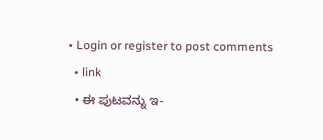• Login or register to post comments
  • link
  • ಈ ಪುಟವನ್ನು ಇ-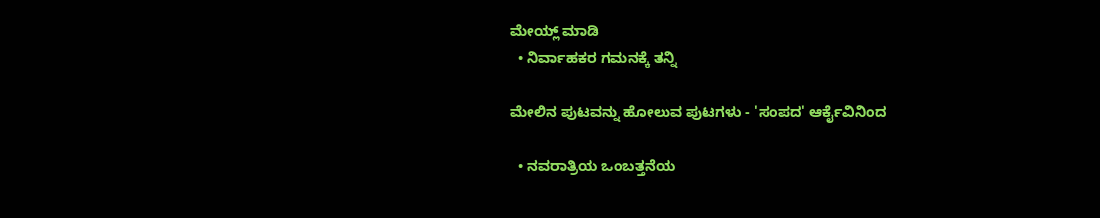ಮೇಯ್ಲ್ ಮಾಡಿ
  • ನಿರ್ವಾಹಕರ ಗಮನಕ್ಕೆ ತನ್ನಿ

ಮೇಲಿನ ಪುಟವನ್ನು ಹೋಲುವ ಪುಟಗಳು - 'ಸಂಪದ' ಆರ್ಕೈವಿನಿಂದ

  • ನವರಾತ್ರಿಯ ಒಂಬತ್ತನೆಯ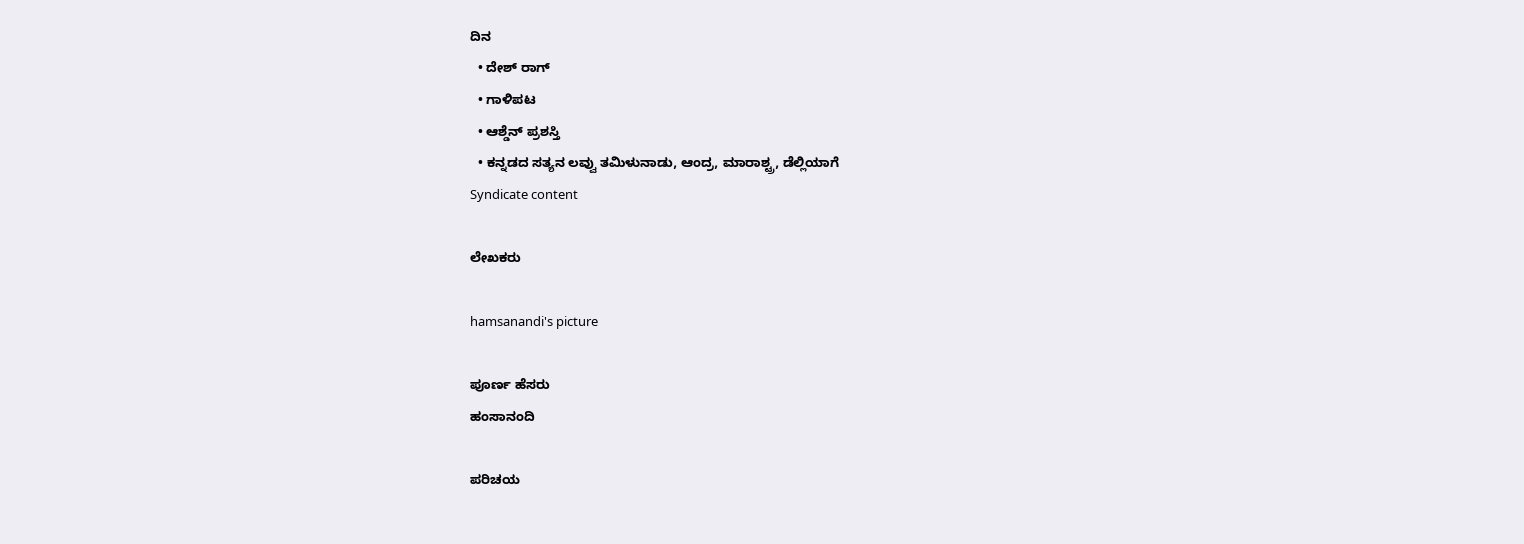ದಿನ
  • ದೇಶ್ ರಾಗ್
  • ಗಾಳಿಪಟ
  • ಆಶ್ಡೆನ್ ಪ್ರಶಸ್ತಿ
  • ಕನ್ನಡದ ಸತ್ಯನ ಲವ್ವು ತಮಿಳುನಾಡು, ಆಂದ್ರ, ಮಾರಾಶ್ಟ್ರ, ಡೆಲ್ಲಿಯಾಗೆ
Syndicate content

ಲೇಖಕರು

hamsanandi's picture

ಪೂರ್ಣ ಹೆಸರು
ಹಂಸಾನಂದಿ

ಪರಿಚಯ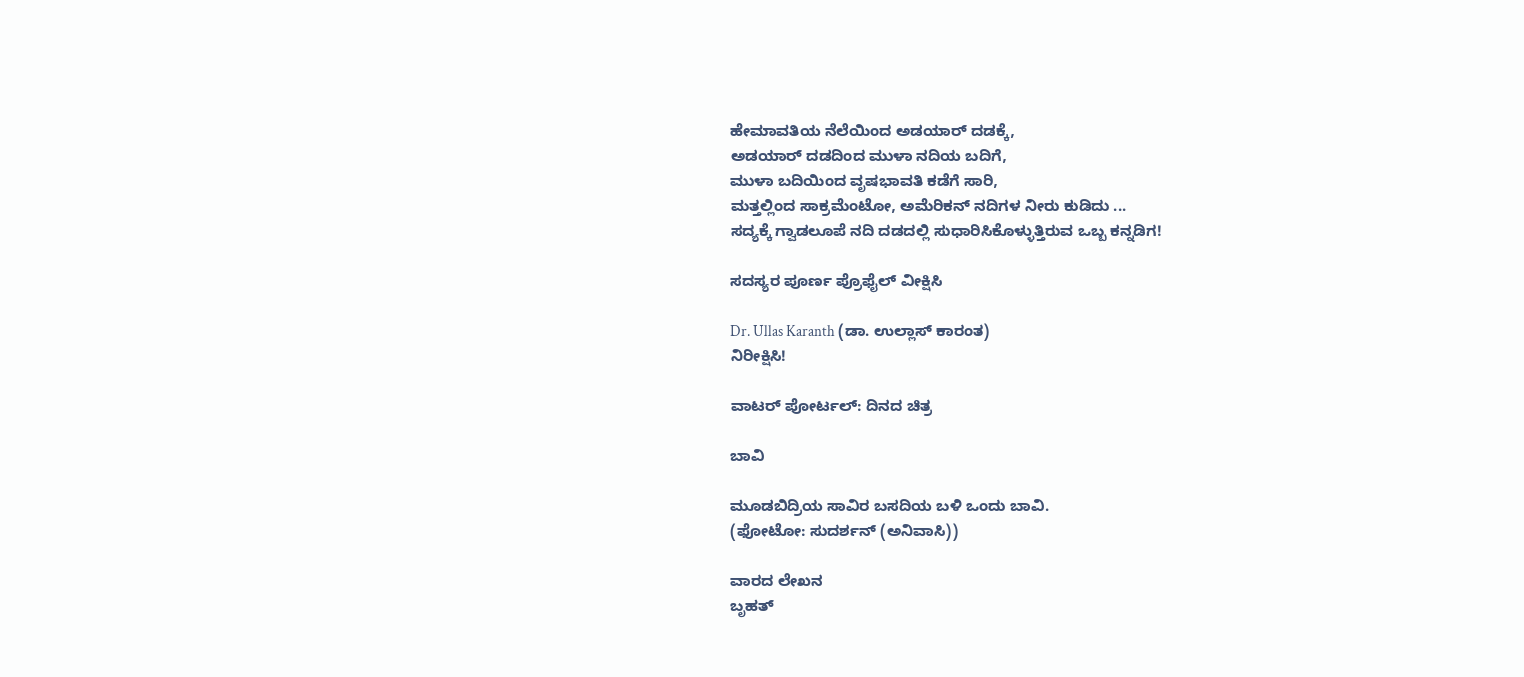ಹೇಮಾವತಿಯ ನೆಲೆಯಿಂದ ಅಡಯಾರ್ ದಡಕ್ಕೆ,
ಅಡಯಾರ್ ದಡದಿಂದ ಮುಳಾ ನದಿಯ ಬದಿಗೆ,
ಮುಳಾ ಬದಿಯಿಂದ ವೃಷಭಾವತಿ ಕಡೆಗೆ ಸಾರಿ,
ಮತ್ತಲ್ಲಿಂದ ಸಾಕ್ರಮೆಂಟೋ, ಅಮೆರಿಕನ್ ನದಿಗಳ ನೀರು ಕುಡಿದು ...
ಸದ್ಯಕ್ಕೆ ಗ್ವಾಡಲೂಪೆ ನದಿ ದಡದಲ್ಲಿ ಸುಧಾರಿಸಿಕೊಳ್ಳುತ್ತಿರುವ ಒಬ್ಬ ಕನ್ನಡಿಗ!

ಸದಸ್ಯರ ಪೂರ್ಣ ಪ್ರೊಫೈಲ್ ವೀಕ್ಷಿಸಿ

Dr. Ullas Karanth (ಡಾ. ಉಲ್ಲಾಸ್ ಕಾರಂತ)
ನಿರೀಕ್ಷಿಸಿ!

ವಾಟರ್ ಪೋರ್ಟಲ್: ದಿನದ ಚಿತ್ರ

ಬಾವಿ

ಮೂಡಬಿದ್ರಿಯ ಸಾವಿರ ಬಸದಿಯ ಬಳಿ ಒಂದು ಬಾವಿ.
(ಫೋಟೋ: ಸುದರ್ಶನ್ (ಅನಿವಾಸಿ))

ವಾರದ ಲೇಖನ
ಬೃಹತ್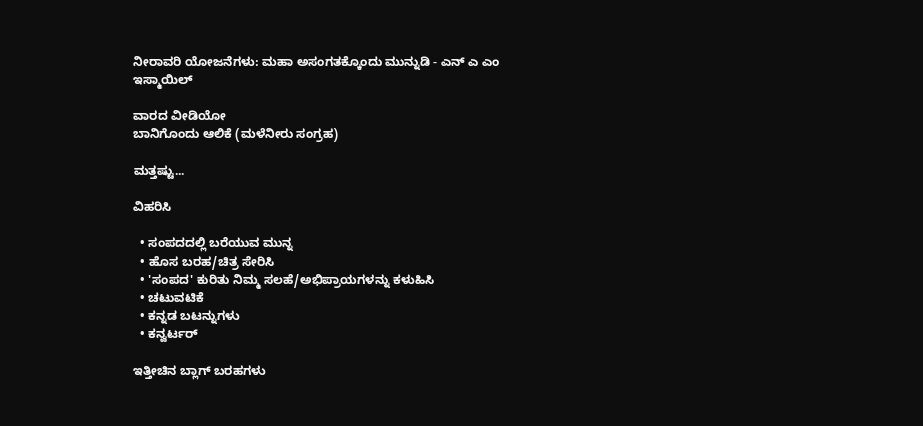ನೀರಾವರಿ ಯೋಜನೆಗಳು: ಮಹಾ ಅಸಂಗತಕ್ಕೊಂದು ಮುನ್ನುಡಿ - ಎನ್ ಎ ಎಂ ಇಸ್ಮಾಯಿಲ್

ವಾರದ ವೀಡಿಯೋ
ಬಾನಿಗೊಂದು ಆಲಿಕೆ (ಮಳೆನೀರು ಸಂಗ್ರಹ)

ಮತ್ತಷ್ಟು...

ವಿಹರಿಸಿ

  • ಸಂಪದದಲ್ಲಿ ಬರೆಯುವ ಮುನ್ನ
  • ಹೊಸ ಬರಹ/ಚಿತ್ರ ಸೇರಿಸಿ
  • 'ಸಂಪದ' ಕುರಿತು ನಿಮ್ಮ ಸಲಹೆ/ಅಭಿಪ್ರಾಯಗಳನ್ನು ಕಳುಹಿಸಿ
  • ಚಟುವಟಿಕೆ
  • ಕನ್ನಡ ಬಟನ್ನುಗಳು
  • ಕನ್ವರ್ಟರ್

ಇತ್ತೀಚಿನ ಬ್ಲಾಗ್ ಬರಹಗಳು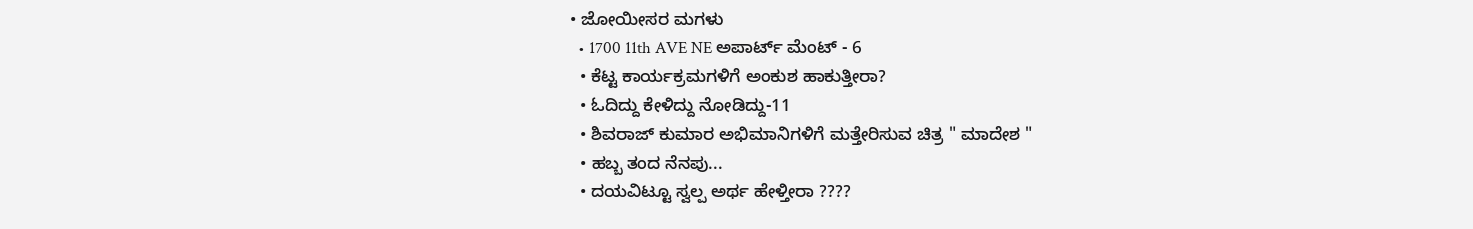• ಜೋಯೀಸರ ಮಗಳು
  • 1700 11th AVE NE ಅಪಾರ್ಟ್ ಮೆಂಟ್ - 6
  • ಕೆಟ್ಟ ಕಾರ್ಯಕ್ರಮಗಳಿಗೆ ಅಂಕುಶ ಹಾಕುತ್ತೀರಾ?
  • ಓದಿದ್ದು ಕೇಳಿದ್ದು ನೋಡಿದ್ದು-11
  • ಶಿವರಾಜ್ ಕುಮಾರ ಅಭಿಮಾನಿಗಳಿಗೆ ಮತ್ತೇರಿಸುವ ಚಿತ್ರ " ಮಾದೇಶ "
  • ಹಬ್ಬ ತಂದ ನೆನಪು...
  • ದಯವಿಟ್ಟೂ ಸ್ವಲ್ಪ ಅರ್ಥ ಹೇಳ್ತೀರಾ ????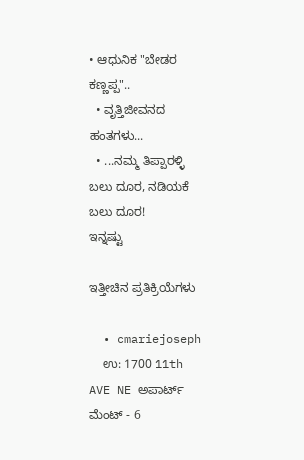• ಆಧುನಿಕ "ಬೇಡರ ಕಣ್ಣಪ್ಪ"..
  • ವೃತ್ತಿಜೀವನದ ಹಂತಗಳು...
  • ...ನಮ್ಮ ತಿಪ್ಪಾರಳ್ಳಿ ಬಲು ದೂರ, ನಡಿಯಕೆ ಬಲು ದೂರ!
ಇನ್ನಷ್ಟು

ಇತ್ತೀಚಿನ ಪ್ರತಿಕ್ರಿಯೆಗಳು

  • cmariejoseph
    ಉ: 1700 11th AVE NE ಅಪಾರ್ಟ್ ಮೆಂಟ್ - 6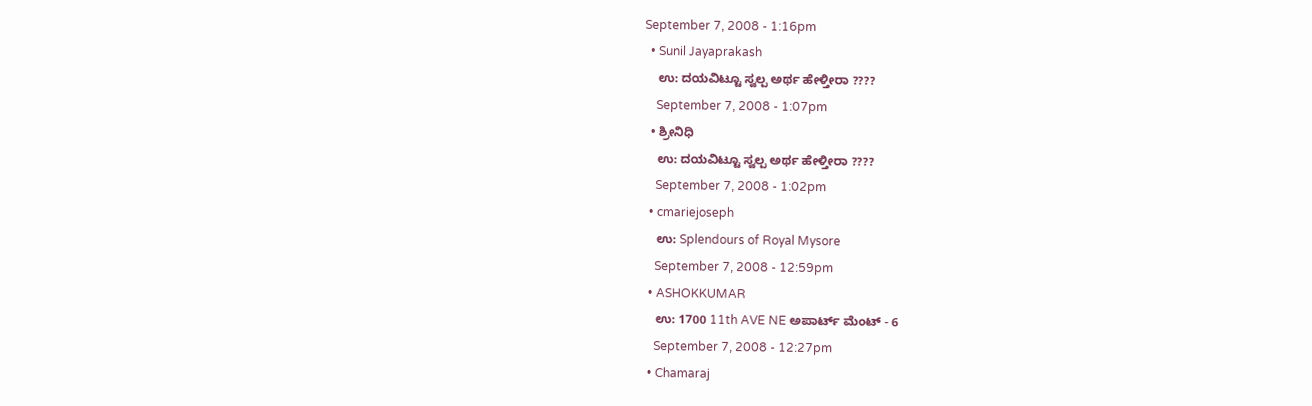September 7, 2008 - 1:16pm
  • Sunil Jayaprakash
    ಉ: ದಯವಿಟ್ಟೂ ಸ್ವಲ್ಪ ಅರ್ಥ ಹೇಳ್ತೀರಾ ????
    September 7, 2008 - 1:07pm
  • ಶ್ರೀನಿಧಿ
    ಉ: ದಯವಿಟ್ಟೂ ಸ್ವಲ್ಪ ಅರ್ಥ ಹೇಳ್ತೀರಾ ????
    September 7, 2008 - 1:02pm
  • cmariejoseph
    ಉ: Splendours of Royal Mysore
    September 7, 2008 - 12:59pm
  • ASHOKKUMAR
    ಉ: 1700 11th AVE NE ಅಪಾರ್ಟ್ ಮೆಂಟ್ - 6
    September 7, 2008 - 12:27pm
  • Chamaraj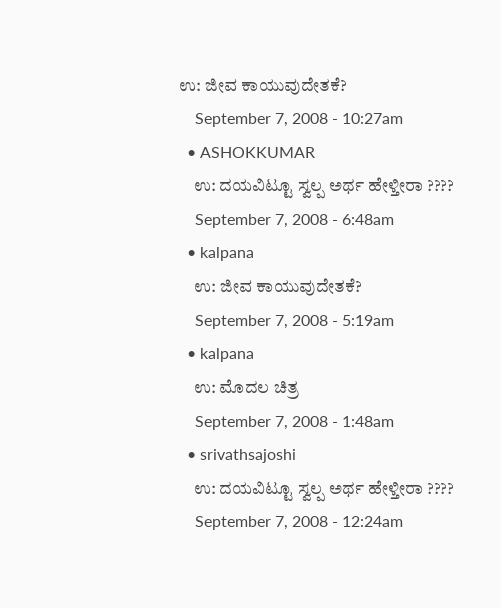ಉ: ಜೀವ ಕಾಯುವುದೇತಕೆ?
    September 7, 2008 - 10:27am
  • ASHOKKUMAR
    ಉ: ದಯವಿಟ್ಟೂ ಸ್ವಲ್ಪ ಅರ್ಥ ಹೇಳ್ತೀರಾ ????
    September 7, 2008 - 6:48am
  • kalpana
    ಉ: ಜೀವ ಕಾಯುವುದೇತಕೆ?
    September 7, 2008 - 5:19am
  • kalpana
    ಉ: ಮೊದಲ ಚಿತ್ರ
    September 7, 2008 - 1:48am
  • srivathsajoshi
    ಉ: ದಯವಿಟ್ಟೂ ಸ್ವಲ್ಪ ಅರ್ಥ ಹೇಳ್ತೀರಾ ????
    September 7, 2008 - 12:24am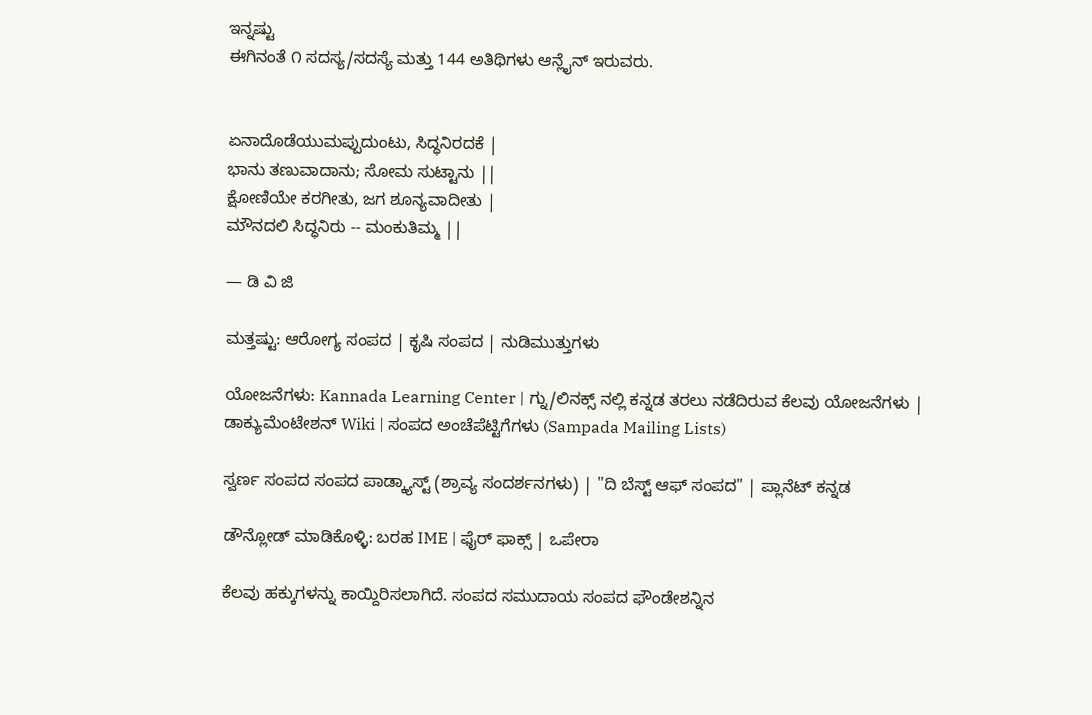ಇನ್ನಷ್ಟು
ಈಗಿನಂತೆ ೧ ಸದಸ್ಯ/ಸದಸ್ಯೆ ಮತ್ತು 144 ಅತಿಥಿಗಳು ಆನ್ಲೈನ್ ಇರುವರು.


ಏನಾದೊಡೆಯುಮಪ್ಪುದುಂಟು, ಸಿದ್ಧನಿರದಕೆ |
ಭಾನು ತಣುವಾದಾನು; ಸೋಮ ಸುಟ್ಟಾನು ||
ಕ್ಷೋಣಿಯೇ ಕರಗೀತು, ಜಗ ಶೂನ್ಯವಾದೀತು |
ಮೌನದಲಿ ಸಿದ್ಧನಿರು -- ಮಂಕುತಿಮ್ಮ ||

— ಡಿ ವಿ ಜಿ

ಮತ್ತಷ್ಟು: ಆರೋಗ್ಯ ಸಂಪದ | ಕೃಷಿ ಸಂಪದ | ನುಡಿಮುತ್ತುಗಳು

ಯೋಜನೆಗಳು: Kannada Learning Center | ಗ್ನು/ಲಿನಕ್ಸ್ ನಲ್ಲಿ ಕನ್ನಡ ತರಲು ನಡೆದಿರುವ ಕೆಲವು ಯೋಜನೆಗಳು | ಡಾಕ್ಯುಮೆಂಟೇಶನ್ Wiki | ಸಂಪದ ಅಂಚೆಪೆಟ್ಟಿಗೆಗಳು (Sampada Mailing Lists)

ಸ್ವರ್ಣ ಸಂಪದ ಸಂಪದ ಪಾಡ್ಕ್ಯಾಸ್ಟ್ (ಶ್ರಾವ್ಯ ಸಂದರ್ಶನಗಳು) | "ದಿ ಬೆಸ್ಟ್ ಆಫ್ ಸಂಪದ" | ಪ್ಲಾನೆಟ್ ಕನ್ನಡ

ಡೌನ್ಲೋಡ್ ಮಾಡಿಕೊಳ್ಳಿ: ಬರಹ IME | ಫೈರ್ ಫಾಕ್ಸ್ | ಒಪೇರಾ

ಕೆಲವು ಹಕ್ಕುಗಳನ್ನು ಕಾಯ್ದಿರಿಸಲಾಗಿದೆ. ಸಂಪದ ಸಮುದಾಯ ಸಂಪದ ಫೌಂಡೇಶನ್ನಿನ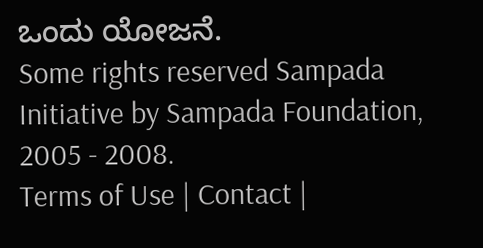ಒಂದು ಯೋಜನೆ.
Some rights reserved Sampada Initiative by Sampada Foundation, 2005 - 2008.
Terms of Use | Contact |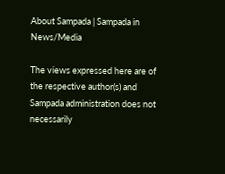About Sampada | Sampada in News/Media

The views expressed here are of the respective author(s) and Sampada administration does not necessarily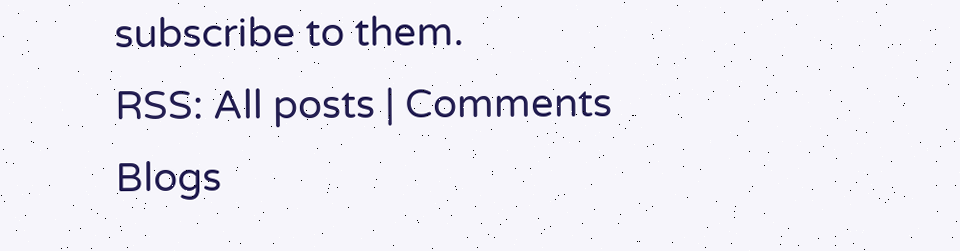subscribe to them.
RSS: All posts | Comments
Blogs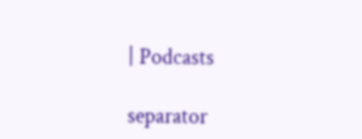| Podcasts

separator